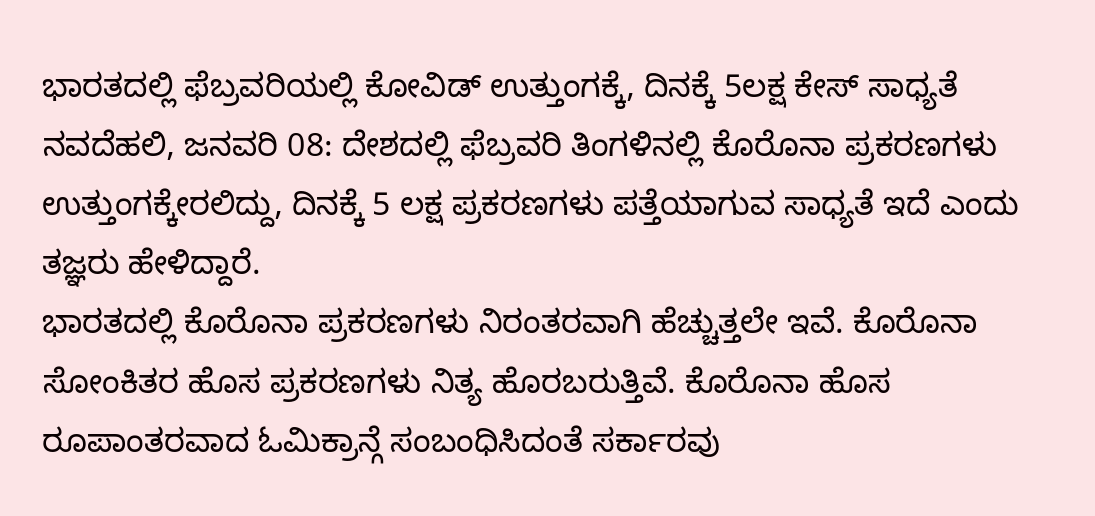ಭಾರತದಲ್ಲಿ ಫೆಬ್ರವರಿಯಲ್ಲಿ ಕೋವಿಡ್ ಉತ್ತುಂಗಕ್ಕೆ, ದಿನಕ್ಕೆ 5ಲಕ್ಷ ಕೇಸ್ ಸಾಧ್ಯತೆ
ನವದೆಹಲಿ, ಜನವರಿ 08: ದೇಶದಲ್ಲಿ ಫೆಬ್ರವರಿ ತಿಂಗಳಿನಲ್ಲಿ ಕೊರೊನಾ ಪ್ರಕರಣಗಳು ಉತ್ತುಂಗಕ್ಕೇರಲಿದ್ದು, ದಿನಕ್ಕೆ 5 ಲಕ್ಷ ಪ್ರಕರಣಗಳು ಪತ್ತೆಯಾಗುವ ಸಾಧ್ಯತೆ ಇದೆ ಎಂದು ತಜ್ಞರು ಹೇಳಿದ್ದಾರೆ.
ಭಾರತದಲ್ಲಿ ಕೊರೊನಾ ಪ್ರಕರಣಗಳು ನಿರಂತರವಾಗಿ ಹೆಚ್ಚುತ್ತಲೇ ಇವೆ. ಕೊರೊನಾ ಸೋಂಕಿತರ ಹೊಸ ಪ್ರಕರಣಗಳು ನಿತ್ಯ ಹೊರಬರುತ್ತಿವೆ. ಕೊರೊನಾ ಹೊಸ ರೂಪಾಂತರವಾದ ಓಮಿಕ್ರಾನ್ಗೆ ಸಂಬಂಧಿಸಿದಂತೆ ಸರ್ಕಾರವು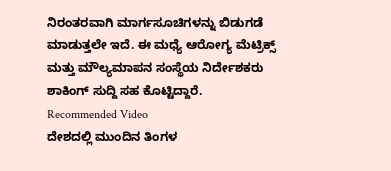ನಿರಂತರವಾಗಿ ಮಾರ್ಗಸೂಚಿಗಳನ್ನು ಬಿಡುಗಡೆ ಮಾಡುತ್ತಲೇ ಇದೆ. ಈ ಮಧ್ಯೆ ಆರೋಗ್ಯ ಮೆಟ್ರಿಕ್ಸ್ ಮತ್ತು ಮೌಲ್ಯಮಾಪನ ಸಂಸ್ಥೆಯ ನಿರ್ದೇಶಕರು ಶಾಕಿಂಗ್ ಸುದ್ದಿ ಸಹ ಕೊಟ್ಟಿದ್ದಾರೆ.
Recommended Video
ದೇಶದಲ್ಲಿ ಮುಂದಿನ ತಿಂಗಳ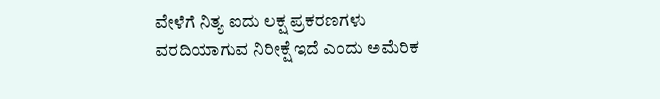ವೇಳೆಗೆ ನಿತ್ಯ ಐದು ಲಕ್ಷ ಪ್ರಕರಣಗಳು ವರದಿಯಾಗುವ ನಿರೀಕ್ಷೆ ಇದೆ ಎಂದು ಅಮೆರಿಕ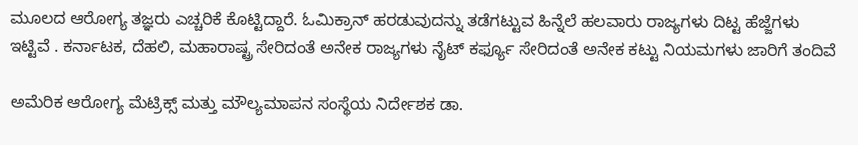ಮೂಲದ ಆರೋಗ್ಯ ತಜ್ಞರು ಎಚ್ಚರಿಕೆ ಕೊಟ್ಟಿದ್ದಾರೆ. ಓಮಿಕ್ರಾನ್ ಹರಡುವುದನ್ನು ತಡೆಗಟ್ಟುವ ಹಿನ್ನೆಲೆ ಹಲವಾರು ರಾಜ್ಯಗಳು ದಿಟ್ಟ ಹೆಜ್ಜೆಗಳು ಇಟ್ಟಿವೆ . ಕರ್ನಾಟಕ, ದೆಹಲಿ, ಮಹಾರಾಷ್ಟ್ರ ಸೇರಿದಂತೆ ಅನೇಕ ರಾಜ್ಯಗಳು ನೈಟ್ ಕರ್ಫ್ಯೂ ಸೇರಿದಂತೆ ಅನೇಕ ಕಟ್ಟು ನಿಯಮಗಳು ಜಾರಿಗೆ ತಂದಿವೆ

ಅಮೆರಿಕ ಆರೋಗ್ಯ ಮೆಟ್ರಿಕ್ಸ್ ಮತ್ತು ಮೌಲ್ಯಮಾಪನ ಸಂಸ್ಥೆಯ ನಿರ್ದೇಶಕ ಡಾ.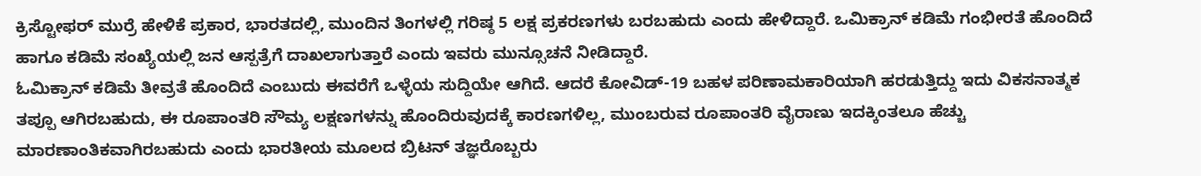ಕ್ರಿಸ್ಟೋಫರ್ ಮುರ್ರೆ ಹೇಳಿಕೆ ಪ್ರಕಾರ, ಭಾರತದಲ್ಲಿ, ಮುಂದಿನ ತಿಂಗಳಲ್ಲಿ ಗರಿಷ್ಠ 5 ಲಕ್ಷ ಪ್ರಕರಣಗಳು ಬರಬಹುದು ಎಂದು ಹೇಳಿದ್ದಾರೆ. ಒಮಿಕ್ರಾನ್ ಕಡಿಮೆ ಗಂಭೀರತೆ ಹೊಂದಿದೆ ಹಾಗೂ ಕಡಿಮೆ ಸಂಖ್ಯೆಯಲ್ಲಿ ಜನ ಆಸ್ಪತ್ರೆಗೆ ದಾಖಲಾಗುತ್ತಾರೆ ಎಂದು ಇವರು ಮುನ್ಸೂಚನೆ ನೀಡಿದ್ದಾರೆ.
ಓಮಿಕ್ರಾನ್ ಕಡಿಮೆ ತೀವ್ರತೆ ಹೊಂದಿದೆ ಎಂಬುದು ಈವರೆಗೆ ಒಳ್ಳೆಯ ಸುದ್ದಿಯೇ ಆಗಿದೆ. ಆದರೆ ಕೋವಿಡ್-19 ಬಹಳ ಪರಿಣಾಮಕಾರಿಯಾಗಿ ಹರಡುತ್ತಿದ್ದು ಇದು ವಿಕಸನಾತ್ಮಕ ತಪ್ಪೂ ಆಗಿರಬಹುದು, ಈ ರೂಪಾಂತರಿ ಸೌಮ್ಯ ಲಕ್ಷಣಗಳನ್ನು ಹೊಂದಿರುವುದಕ್ಕೆ ಕಾರಣಗಳಿಲ್ಲ, ಮುಂಬರುವ ರೂಪಾಂತರಿ ವೈರಾಣು ಇದಕ್ಕಿಂತಲೂ ಹೆಚ್ಚು ಮಾರಣಾಂತಿಕವಾಗಿರಬಹುದು ಎಂದು ಭಾರತೀಯ ಮೂಲದ ಬ್ರಿಟನ್ ತಜ್ಞರೊಬ್ಬರು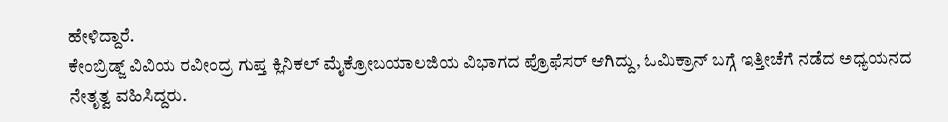ಹೇಳಿದ್ದಾರೆ.
ಕೇಂಬ್ರಿಡ್ಜ್ ವಿವಿಯ ರವೀಂದ್ರ ಗುಪ್ತ ಕ್ಲಿನಿಕಲ್ ಮೈಕ್ರೋಬಯಾಲಜಿಯ ವಿಭಾಗದ ಪ್ರೊಫೆಸರ್ ಆಗಿದ್ದು, ಓಮಿಕ್ರಾನ್ ಬಗ್ಗೆ ಇತ್ತೀಚೆಗೆ ನಡೆದ ಅಧ್ಯಯನದ ನೇತೃತ್ವ ವಹಿಸಿದ್ದರು.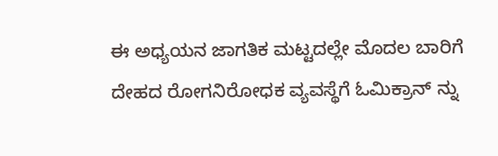ಈ ಅಧ್ಯಯನ ಜಾಗತಿಕ ಮಟ್ಟದಲ್ಲೇ ಮೊದಲ ಬಾರಿಗೆ ದೇಹದ ರೋಗನಿರೋಧಕ ವ್ಯವಸ್ಥೆಗೆ ಓಮಿಕ್ರಾನ್ ನ್ನು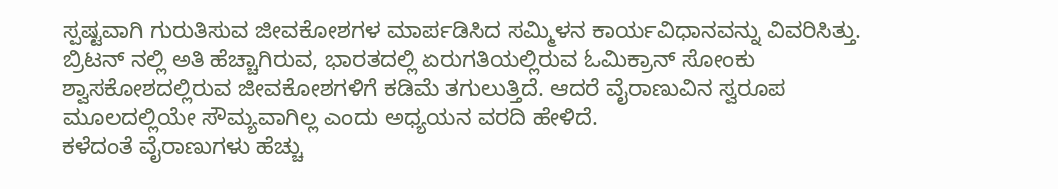ಸ್ಪಷ್ಟವಾಗಿ ಗುರುತಿಸುವ ಜೀವಕೋಶಗಳ ಮಾರ್ಪಡಿಸಿದ ಸಮ್ಮಿಳನ ಕಾರ್ಯವಿಧಾನವನ್ನು ವಿವರಿಸಿತ್ತು.
ಬ್ರಿಟನ್ ನಲ್ಲಿ ಅತಿ ಹೆಚ್ಚಾಗಿರುವ, ಭಾರತದಲ್ಲಿ ಏರುಗತಿಯಲ್ಲಿರುವ ಓಮಿಕ್ರಾನ್ ಸೋಂಕು ಶ್ವಾಸಕೋಶದಲ್ಲಿರುವ ಜೀವಕೋಶಗಳಿಗೆ ಕಡಿಮೆ ತಗುಲುತ್ತಿದೆ. ಆದರೆ ವೈರಾಣುವಿನ ಸ್ವರೂಪ ಮೂಲದಲ್ಲಿಯೇ ಸೌಮ್ಯವಾಗಿಲ್ಲ ಎಂದು ಅಧ್ಯಯನ ವರದಿ ಹೇಳಿದೆ.
ಕಳೆದಂತೆ ವೈರಾಣುಗಳು ಹೆಚ್ಚು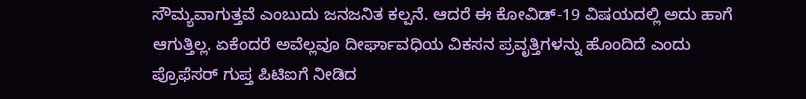ಸೌಮ್ಯವಾಗುತ್ತವೆ ಎಂಬುದು ಜನಜನಿತ ಕಲ್ಪನೆ. ಆದರೆ ಈ ಕೋವಿಡ್-19 ವಿಷಯದಲ್ಲಿ ಅದು ಹಾಗೆ ಆಗುತ್ತಿಲ್ಲ. ಏಕೆಂದರೆ ಅವೆಲ್ಲವೂ ದೀರ್ಘಾವಧಿಯ ವಿಕಸನ ಪ್ರವೃತ್ತಿಗಳನ್ನು ಹೊಂದಿದೆ ಎಂದು ಪ್ರೊಫೆಸರ್ ಗುಪ್ತ ಪಿಟಿಐಗೆ ನೀಡಿದ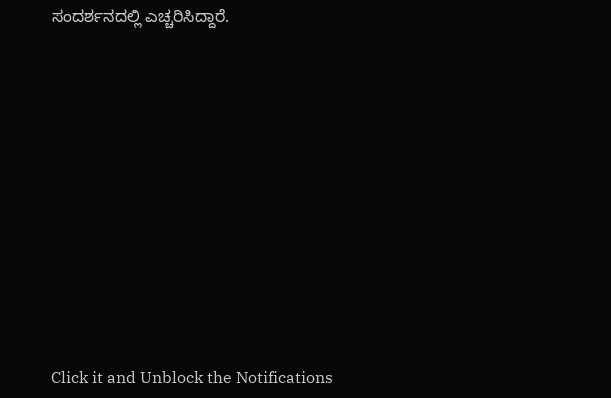ಸಂದರ್ಶನದಲ್ಲಿ ಎಚ್ಚರಿಸಿದ್ದಾರೆ.












Click it and Unblock the Notifications